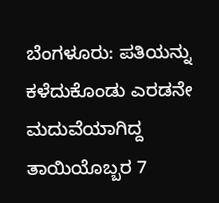ಬೆಂಗಳೂರು: ಪತಿಯನ್ನು ಕಳೆದುಕೊಂಡು ಎರಡನೇ ಮದುವೆಯಾಗಿದ್ದ ತಾಯಿಯೊಬ್ಬರ 7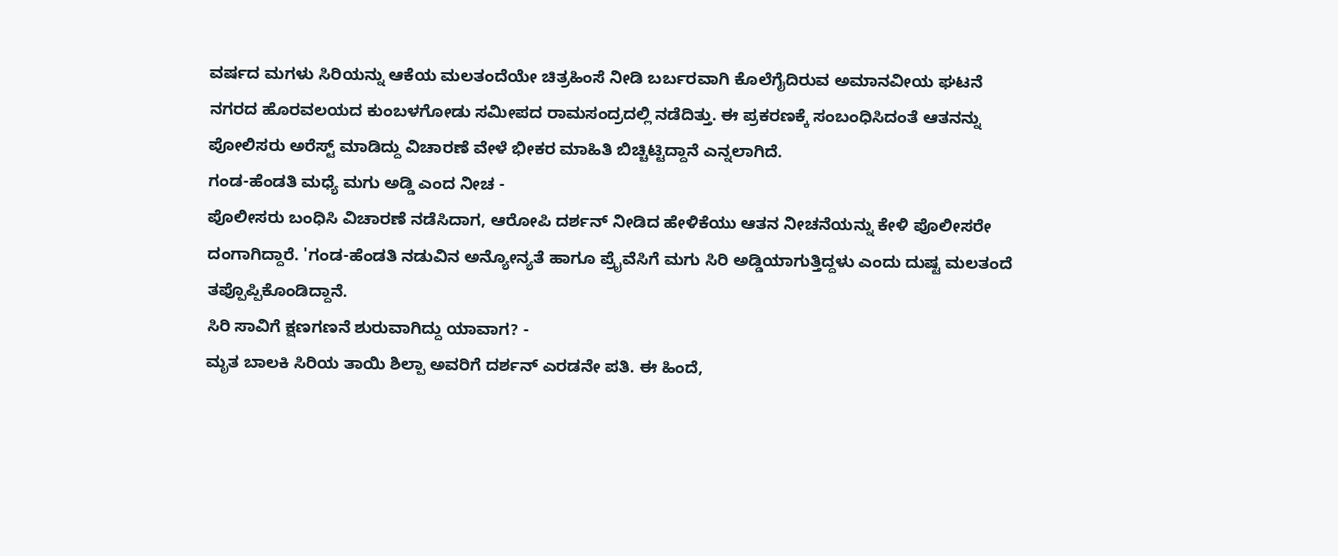ವರ್ಷದ ಮಗಳು ಸಿರಿಯನ್ನು ಆಕೆಯ ಮಲತಂದೆಯೇ ಚಿತ್ರಹಿಂಸೆ ನೀಡಿ ಬರ್ಬರವಾಗಿ ಕೊಲೆಗೈದಿರುವ ಅಮಾನವೀಯ ಘಟನೆ ನಗರದ ಹೊರವಲಯದ ಕುಂಬಳಗೋಡು ಸಮೀಪದ ರಾಮಸಂದ್ರದಲ್ಲಿ ನಡೆದಿತ್ತು. ಈ ಪ್ರಕರಣಕ್ಕೆ ಸಂಬಂಧಿಸಿದಂತೆ ಆತನನ್ನು ಪೋಲಿಸರು ಅರೆಸ್ಟ್ ಮಾಡಿದ್ದು ವಿಚಾರಣೆ ವೇಳೆ ಭೀಕರ ಮಾಹಿತಿ ಬಿಚ್ಚಿಟ್ಟಿದ್ದಾನೆ ಎನ್ನಲಾಗಿದೆ.
ಗಂಡ-ಹೆಂಡತಿ ಮಧ್ಯೆ ಮಗು ಅಡ್ಡಿ ಎಂದ ನೀಚ -
ಪೊಲೀಸರು ಬಂಧಿಸಿ ವಿಚಾರಣೆ ನಡೆಸಿದಾಗ, ಆರೋಪಿ ದರ್ಶನ್ ನೀಡಿದ ಹೇಳಿಕೆಯು ಆತನ ನೀಚನೆಯನ್ನು ಕೇಳಿ ಪೊಲೀಸರೇ ದಂಗಾಗಿದ್ದಾರೆ. 'ಗಂಡ-ಹೆಂಡತಿ ನಡುವಿನ ಅನ್ಯೋನ್ಯತೆ ಹಾಗೂ ಪ್ರೈವೆಸಿಗೆ ಮಗು ಸಿರಿ ಅಡ್ಡಿಯಾಗುತ್ತಿದ್ದಳು ಎಂದು ದುಷ್ಟ ಮಲತಂದೆ ತಪ್ಪೊಪ್ಪಿಕೊಂಡಿದ್ದಾನೆ.
ಸಿರಿ ಸಾವಿಗೆ ಕ್ಷಣಗಣನೆ ಶುರುವಾಗಿದ್ದು ಯಾವಾಗ? -
ಮೃತ ಬಾಲಕಿ ಸಿರಿಯ ತಾಯಿ ಶಿಲ್ಪಾ ಅವರಿಗೆ ದರ್ಶನ್ ಎರಡನೇ ಪತಿ. ಈ ಹಿಂದೆ,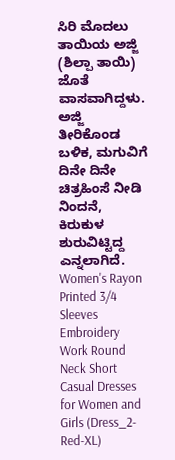ಸಿರಿ ಮೊದಲು ತಾಯಿಯ ಅಜ್ಜಿ (ಶಿಲ್ಪಾ ತಾಯಿ) ಜೊತೆ ವಾಸವಾಗಿದ್ದಳು. ಅಜ್ಜಿ ತೀರಿಕೊಂಡ ಬಳಿಕ, ಮಗುವಿಗೆ ದಿನೇ ದಿನೇ ಚಿತ್ರಹಿಂಸೆ ನೀಡಿ ನಿಂದನೆ, ಕಿರುಕುಳ ಶುರುವಿಟ್ಟಿದ್ದ ಎನ್ನಲಾಗಿದೆ. Women's Rayon Printed 3/4 Sleeves Embroidery Work Round Neck Short Casual Dresses for Women and Girls (Dress_2-Red-XL)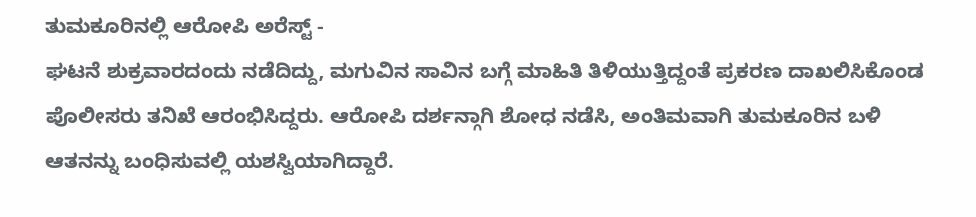ತುಮಕೂರಿನಲ್ಲಿ ಆರೋಪಿ ಅರೆಸ್ಟ್ -
ಘಟನೆ ಶುಕ್ರವಾರದಂದು ನಡೆದಿದ್ದು, ಮಗುವಿನ ಸಾವಿನ ಬಗ್ಗೆ ಮಾಹಿತಿ ತಿಳಿಯುತ್ತಿದ್ದಂತೆ ಪ್ರಕರಣ ದಾಖಲಿಸಿಕೊಂಡ ಪೊಲೀಸರು ತನಿಖೆ ಆರಂಭಿಸಿದ್ದರು. ಆರೋಪಿ ದರ್ಶನ್ಗಾಗಿ ಶೋಧ ನಡೆಸಿ, ಅಂತಿಮವಾಗಿ ತುಮಕೂರಿನ ಬಳಿ ಆತನನ್ನು ಬಂಧಿಸುವಲ್ಲಿ ಯಶಸ್ವಿಯಾಗಿದ್ದಾರೆ.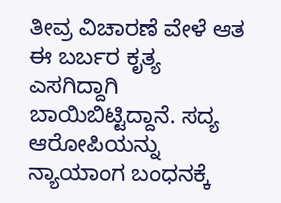ತೀವ್ರ ವಿಚಾರಣೆ ವೇಳೆ ಆತ ಈ ಬರ್ಬರ ಕೃತ್ಯ ಎಸಗಿದ್ದಾಗಿ ಬಾಯಿಬಿಟ್ಟಿದ್ದಾನೆ. ಸದ್ಯ ಆರೋಪಿಯನ್ನು ನ್ಯಾಯಾಂಗ ಬಂಧನಕ್ಕೆ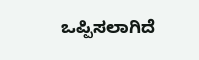ಒಪ್ಪಿಸಲಾಗಿದೆ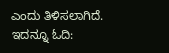ಎಂದು ತಿಳಿಸಲಾಗಿದೆ. ಇದನ್ನೂ ಓದಿ: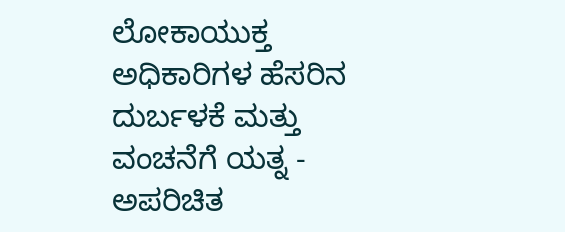ಲೋಕಾಯುಕ್ತ ಅಧಿಕಾರಿಗಳ ಹೆಸರಿನ ದುರ್ಬಳಕೆ ಮತ್ತು ವಂಚನೆಗೆ ಯತ್ನ - ಅಪರಿಚಿತ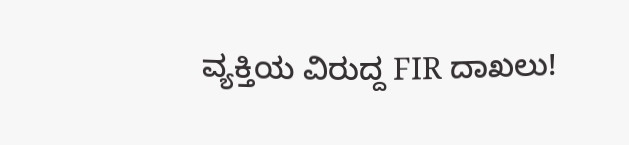ವ್ಯಕ್ತಿಯ ವಿರುದ್ದ FIR ದಾಖಲು!